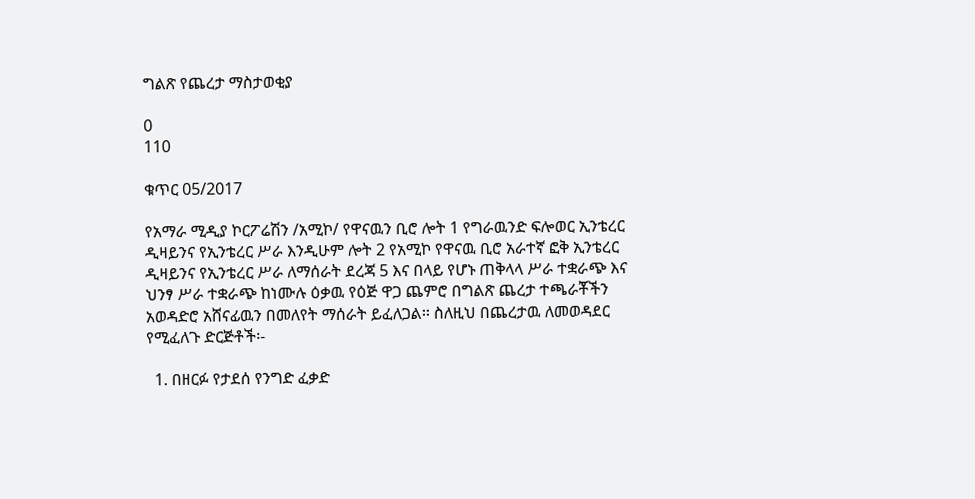ግልጽ የጨረታ ማስታወቂያ

0
110

ቁጥር 05/2017

የአማራ ሚዲያ ኮርፖሬሽን /አሚኮ/ የዋናዉን ቢሮ ሎት 1 የግራዉንድ ፍሎወር ኢንቴረር ዲዛይንና የኢንቴረር ሥራ እንዲሁም ሎት 2 የአሚኮ የዋናዉ ቢሮ አራተኛ ፎቅ ኢንቴረር ዲዛይንና የኢንቴረር ሥራ ለማሰራት ደረጃ 5 እና በላይ የሆኑ ጠቅላላ ሥራ ተቋራጭ እና ህንፃ ሥራ ተቋራጭ ከነሙሉ ዕቃዉ የዕጅ ዋጋ ጨምሮ በግልጽ ጨረታ ተጫራቾችን አወዳድሮ አሸናፊዉን በመለየት ማሰራት ይፈለጋል፡፡ ስለዚህ በጨረታዉ ለመወዳደር የሚፈለጉ ድርጅቶች፡-

  1. በዘርፉ የታደሰ የንግድ ፈቃድ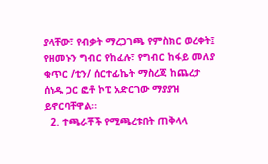ያላቸው፣ የብቃት ማረጋገጫ የምስክር ወረቀት፤ የዘመኑን ግብር የከፈሉ፣ የግብር ከፋይ መለያ ቁጥር /ቲን/ ሰርተፊኬት ማስረጃ ከጨረታ ሰነዱ ጋር ፎቶ ኮፒ አድርገው ማያያዝ ይኖርባቸዋል፡፡
  2. ተጫራቾች የሚጫረቱበት ጠቅላላ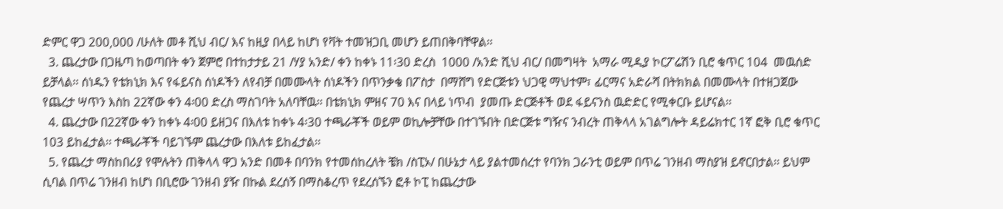ድምር ዋጋ 200,000 /ሁለት መቶ ሺህ ብር/ እና ከዚያ በላይ ከሆነ የቫት ተመዝጋቢ መሆን ይጠበቅባቸዋል፡፡
  3. ጨረታው በጋዜጣ ከወጣበት ቀን ጀምሮ በተከታታይ 21 /ሃያ አንድ/ ቀን ከቀኑ 11፡30 ድረስ  1000 /አንድ ሺህ ብር/ በመግዛት  አማራ ሚዲያ ኮርፖሬሽን ቢሮ ቁጥር 104  መዉሰድ  ይቻላል፡፡ ሰነዱን የቴክኒክ እና የፋይናስ ሰነዶችን ለየብቻ በመሙላት ሰነዶችን በጥንቃቄ በፖስታ  በማሸግ የድርጅቱን ህጋዊ ማህተም፣ ፊርማና አድራሻ በትክክል በመሙላት በተዘጋጀው የጨረታ ሣጥን እስከ 22ኛው ቀን 4፡00 ድረስ ማስገባት አለባቸዉ፡፡ በቴክኒክ ምዘና 70 እና በላይ ነጥብ  ያመጡ ድርጅቶች ወደ ፋይናንስ ዉድድር የሚቀርቡ ይሆናል፡፡
  4. ጨረታው በ22ኛው ቀን ከቀኑ 4፡00 ይዘጋና በእለቱ ከቀኑ 4፡30 ተጫራቾች ወይም ወኪሎቻቸው በተገኙበት በድርጅቱ ግዥና ንብረት ጠቅላላ አገልግሎት ዳይሬክተር 1ኛ ፎቅ ቢሮ ቁጥር 103 ይከፈታል፡፡ ተጫራቾች ባይገኙም ጨረታው በእለቱ ይከፈታል፡፡
  5. የጨረታ ማስከበሪያ የሞሉትን ጠቅላላ ዋጋ አንድ በመቶ በባንክ የተመሰከረለት ቼክ /ስፒኦ/ በሁኔታ ላይ ያልተመሰረተ የባንክ ጋራንቲ ወይም በጥሬ ገንዘብ ማስያዝ ይኖርበታል፡፡ ይህም ሲባል በጥሬ ገንዘብ ከሆነ በቢሮው ገንዘብ ያዥ በኩል ደረሰኝ በማስቆረጥ የደረሰኙን ፎቶ ኮፒ ከጨረታው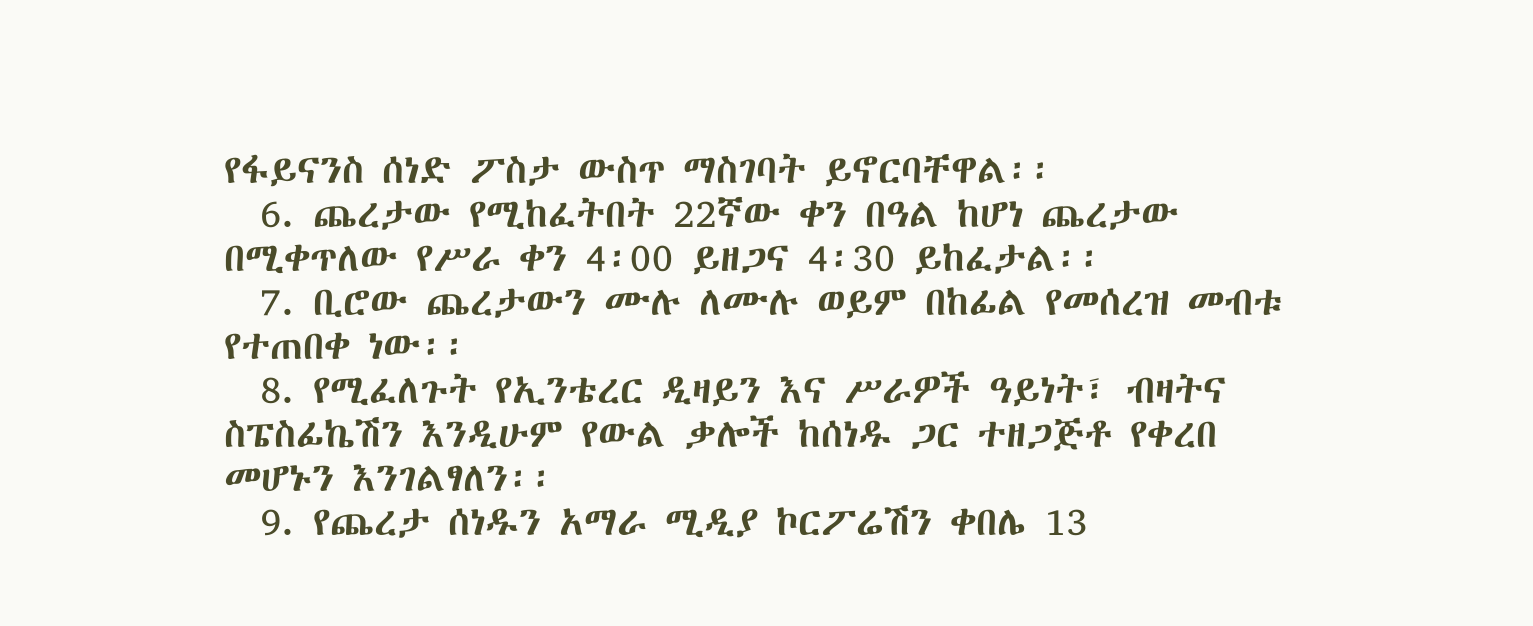የፋይናንስ ሰነድ ፖስታ ውስጥ ማስገባት ይኖርባቸዋል፡፡
  6. ጨረታው የሚከፈትበት 22ኛው ቀን በዓል ከሆነ ጨረታው በሚቀጥለው የሥራ ቀን 4፡00 ይዘጋና 4፡30 ይከፈታል፡፡
  7. ቢሮው ጨረታውን ሙሉ ለሙሉ ወይም በከፊል የመሰረዝ መብቱ የተጠበቀ ነው፡፡
  8. የሚፈለጉት የኢንቴረር ዲዛይን እና ሥራዎች ዓይነት፣ ብዛትና ስፔስፊኬሽን እንዲሁም የውል ቃሎች ከሰነዱ ጋር ተዘጋጅቶ የቀረበ መሆኑን እንገልፃለን፡፡
  9. የጨረታ ሰነዱን አማራ ሚዲያ ኮርፖሬሽን ቀበሌ 13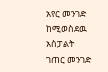አየር መንገድ ከሚወስደዉ አስፓልት ገጠር መንገድ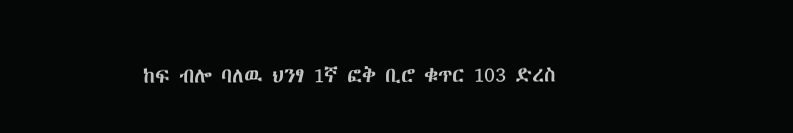ከፍ ብሎ ባለዉ ህንፃ 1ኛ ፎቅ ቢሮ ቁጥር 103 ድረስ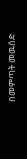በመምጣት መዉሰድ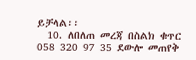ይቻላል፡፡
  10. ለበለጠ መረጃ በስልክ ቁጥር 058 320 97 35 ደውሎ መጠየቅ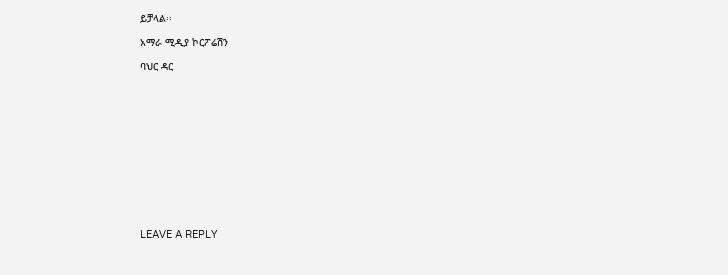ይቻላል፡፡

አማራ ሚዲያ ኮርፖሬሽን

ባህር ዳር













LEAVE A REPLY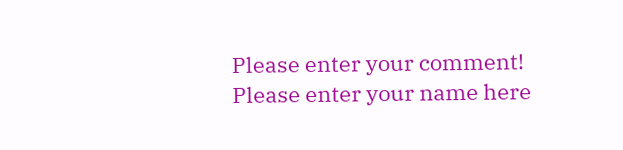Please enter your comment!
Please enter your name here